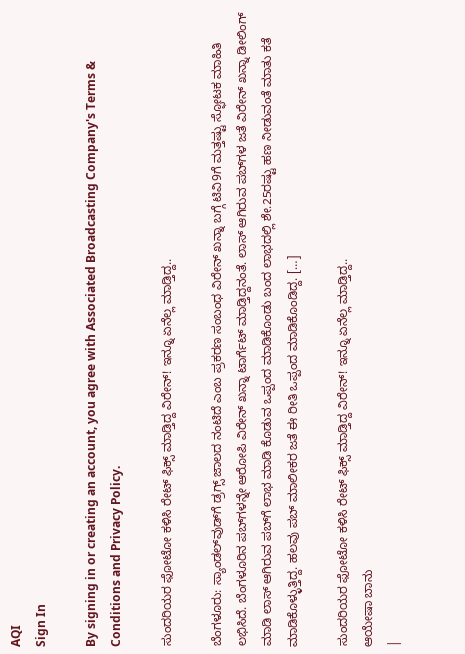AQI
Sign In

By signing in or creating an account, you agree with Associated Broadcasting Company's Terms & Conditions and Privacy Policy.

ಸುಂದರಿಯರ ಫೋಟೋ ಕಳಿಸಿ ರೇಟ್ ಫಿಕ್ಸ್ ಮಾಡ್ತಿದ್ದ ವಿರೇನ್! ಇನ್ನೂ ಏನೆಲ್ಲ ಮಾಡ್ತಿದ್ದ..

ಬೆಂಗಳೂರು: ಸ್ಯಾಂಡಲ್‌ವುಡ್‌ಗೆ ಡ್ರಗ್ಸ್ ಜಾಲದ ನಂಟಿದೆ ಎಂಬ ಪ್ರಕರಣ ಸಂಬಂಧ ವಿರೇನ್ ಖನ್ನಾ ಬಗ್ಗೆ ಟಿವಿ9ಗೆ ಮತ್ತಷ್ಟು ಸ್ಫೋಟಕ ಮಾಹಿತಿ ಲಭಿಸಿದೆ. ಬೆಂಗಳೂರಿನ ಪಬ್‌ಗಳನ್ನೇ ಆರೋಪಿ ವಿರೇನ್ ಖನ್ನಾ ಟಾರ್ಗೆಟ್ ಮಾಡ್ತಿದ್ದನಂತೆ. ಲಾಸ್ ಆಗಿರುವ ಪಬ್‌ಗಳ ಜತೆ ವಿರೇನ್ ಖನ್ನಾ ಡೀಲಿಂಗ್ ಮಾಡಿ ಲಾಸ್ ಆಗಿರುವ ಪಬ್‌ಗೆ ಲಾಭ ಮಾಡಿ ಕೊಡುವ ಒಪ್ಪಂದ ಮಾಡಿಕೊಂಡು ಬಂದ ಲಾಭದಲ್ಲಿ ಶೇ.25ರಷ್ಟು ಹಣ ನೀಡುವಂತೆ ಮಾತು ಕತೆ ಮಾಡಿಕೊಳ್ಳುತ್ತಿದ್ದ. ಹಲವು ಪಬ್ ಮಾಲೀಕರ ಜತೆ ಈ ರೀತಿ ಒಪ್ಪಂದ ಮಾಡಿಕೊಂಡಿದ್ದ. […]

ಸುಂದರಿಯರ ಫೋಟೋ ಕಳಿಸಿ ರೇಟ್ ಫಿಕ್ಸ್ ಮಾಡ್ತಿದ್ದ ವಿರೇನ್! ಇನ್ನೂ ಏನೆಲ್ಲ ಮಾಡ್ತಿದ್ದ..
ಆಯೇಷಾ ಬಾನು
|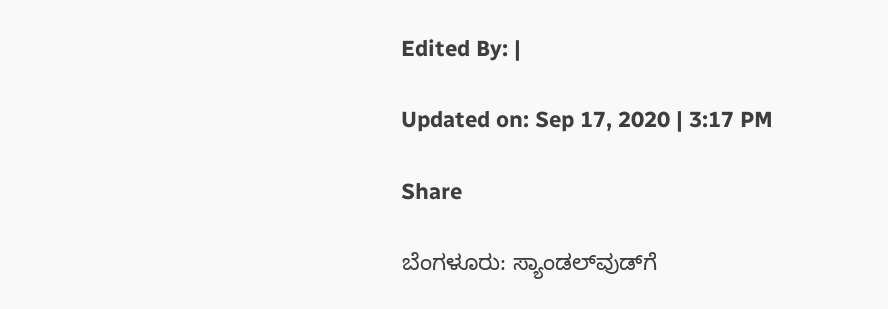Edited By: |

Updated on: Sep 17, 2020 | 3:17 PM

Share

ಬೆಂಗಳೂರು: ಸ್ಯಾಂಡಲ್‌ವುಡ್‌ಗೆ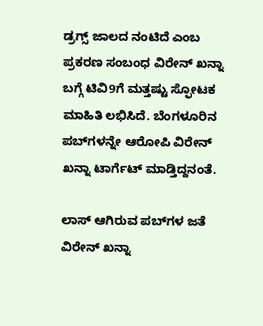ಡ್ರಗ್ಸ್ ಜಾಲದ ನಂಟಿದೆ ಎಂಬ ಪ್ರಕರಣ ಸಂಬಂಧ ವಿರೇನ್ ಖನ್ನಾ ಬಗ್ಗೆ ಟಿವಿ9ಗೆ ಮತ್ತಷ್ಟು ಸ್ಫೋಟಕ ಮಾಹಿತಿ ಲಭಿಸಿದೆ. ಬೆಂಗಳೂರಿನ ಪಬ್‌ಗಳನ್ನೇ ಆರೋಪಿ ವಿರೇನ್ ಖನ್ನಾ ಟಾರ್ಗೆಟ್ ಮಾಡ್ತಿದ್ದನಂತೆ.

ಲಾಸ್ ಆಗಿರುವ ಪಬ್‌ಗಳ ಜತೆ ವಿರೇನ್ ಖನ್ನಾ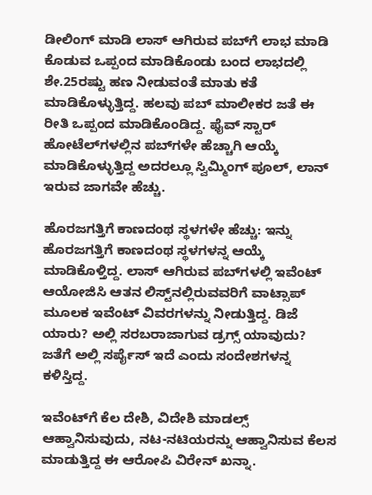ಡೀಲಿಂಗ್ ಮಾಡಿ ಲಾಸ್ ಆಗಿರುವ ಪಬ್‌ಗೆ ಲಾಭ ಮಾಡಿ ಕೊಡುವ ಒಪ್ಪಂದ ಮಾಡಿಕೊಂಡು ಬಂದ ಲಾಭದಲ್ಲಿ ಶೇ.25ರಷ್ಟು ಹಣ ನೀಡುವಂತೆ ಮಾತು ಕತೆ ಮಾಡಿಕೊಳ್ಳುತ್ತಿದ್ದ. ಹಲವು ಪಬ್ ಮಾಲೀಕರ ಜತೆ ಈ ರೀತಿ ಒಪ್ಪಂದ ಮಾಡಿಕೊಂಡಿದ್ದ. ಫೈವ್‌ ಸ್ಟಾರ್ ಹೋಟೆಲ್‌ಗಳಲ್ಲಿನ ಪಬ್‌ಗಳೇ ಹೆಚ್ಚಾಗಿ ಆಯ್ಕೆ ಮಾಡಿಕೊಳ್ಳುತ್ತಿದ್ದ ಅದರಲ್ಲೂ ಸ್ವಿಮ್ಮಿಂಗ್ ಪೂಲ್, ಲಾನ್ ಇರುವ ಜಾಗವೇ ಹೆಚ್ಚು.

ಹೊರಜಗತ್ತಿಗೆ ಕಾಣದಂಥ ಸ್ಥಳಗಳೇ ಹೆಚ್ಚು: ಇನ್ನು ಹೊರಜಗತ್ತಿಗೆ ಕಾಣದಂಥ ಸ್ಥಳಗಳನ್ನ ಆಯ್ಕೆ ಮಾಡಿಕೊಳ್ತಿದ್ದ. ಲಾಸ್ ಆಗಿರುವ ಪಬ್‌ಗಳಲ್ಲಿ ಇವೆಂಟ್ ಆಯೋಜಿಸಿ ಆತನ ಲಿಸ್ಟ್‌ನಲ್ಲಿರುವವರಿಗೆ ವಾಟ್ಸಾಪ್ ಮೂಲಕ ಇವೆಂಟ್‌ ವಿವರಗಳನ್ನು ನೀಡುತ್ತಿದ್ದ. ಡಿಜೆ ಯಾರು? ಅಲ್ಲಿ ಸರಬರಾಜಾಗುವ ಡ್ರಗ್ಸ್ ಯಾವುದು? ಜತೆಗೆ ಅಲ್ಲಿ ಸರ್ಪೈಸ್ ಇದೆ ಎಂದು ಸಂದೇಶಗಳನ್ನ ಕಳಿಸ್ತಿದ್ದ.

ಇವೆಂಟ್‌ಗೆ ಕೆಲ ದೇಶಿ, ವಿದೇಶಿ ಮಾಡಲ್ಸ್‌ ಆಹ್ವಾನಿಸುವುದು, ನಟ-ನಟಿಯರನ್ನು ಆಹ್ವಾನಿಸುವ ಕೆಲಸ ಮಾಡುತ್ತಿದ್ದ ಈ ಆರೋಪಿ ವಿರೇನ್ ಖನ್ನಾ.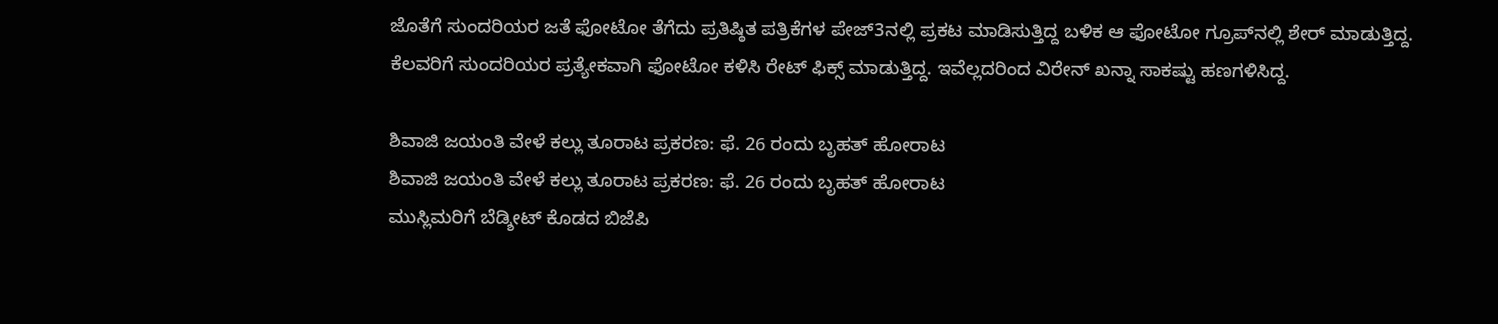ಜೊತೆಗೆ ಸುಂದರಿಯರ ಜತೆ ಫೋಟೋ ತೆಗೆದು ಪ್ರತಿಷ್ಠಿತ ಪತ್ರಿಕೆಗಳ ಪೇಜ್‌3ನಲ್ಲಿ ಪ್ರಕಟ ಮಾಡಿಸುತ್ತಿದ್ದ ಬಳಿಕ ಆ ಫೋಟೋ ಗ್ರೂಪ್‌ನಲ್ಲಿ ಶೇರ್ ಮಾಡುತ್ತಿದ್ದ. ಕೆಲವರಿಗೆ ಸುಂದರಿಯರ ಪ್ರತ್ಯೇಕವಾಗಿ ಫೋಟೋ ಕಳಿಸಿ ರೇಟ್ ಫಿಕ್ಸ್ ಮಾಡುತ್ತಿದ್ದ. ಇವೆಲ್ಲದರಿಂದ ವಿರೇನ್ ಖನ್ನಾ ಸಾಕಷ್ಟು ಹಣಗಳಿಸಿದ್ದ.

ಶಿವಾಜಿ ಜಯಂತಿ ವೇಳೆ ಕಲ್ಲು ತೂರಾಟ ಪ್ರಕರಣ: ಫೆ. 26 ರಂದು ಬೃಹತ್ ಹೋರಾಟ
ಶಿವಾಜಿ ಜಯಂತಿ ವೇಳೆ ಕಲ್ಲು ತೂರಾಟ ಪ್ರಕರಣ: ಫೆ. 26 ರಂದು ಬೃಹತ್ ಹೋರಾಟ
ಮುಸ್ಲಿಮರಿಗೆ ಬೆಡ್ಶೀಟ್ ಕೊಡದ ಬಿಜೆಪಿ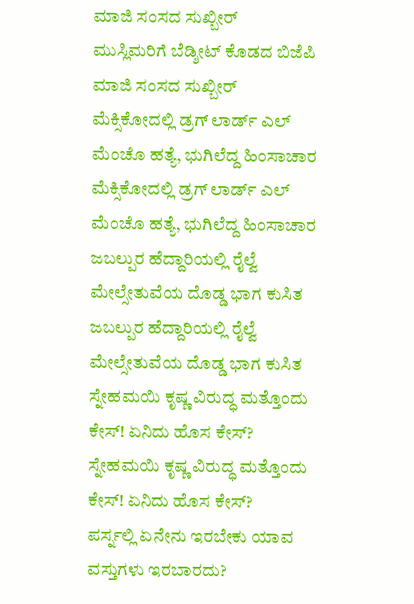ಮಾಜಿ ಸಂಸದ ಸುಖ್ಬೀರ್
ಮುಸ್ಲಿಮರಿಗೆ ಬೆಡ್ಶೀಟ್ ಕೊಡದ ಬಿಜೆಪಿ ಮಾಜಿ ಸಂಸದ ಸುಖ್ಬೀರ್
ಮೆಕ್ಸಿಕೋದಲ್ಲಿ ಡ್ರಗ್ ಲಾರ್ಡ್ ಎಲ್ ಮೆಂಚೊ ಹತ್ಯೆ, ಭುಗಿಲೆದ್ದ ಹಿಂಸಾಚಾರ
ಮೆಕ್ಸಿಕೋದಲ್ಲಿ ಡ್ರಗ್ ಲಾರ್ಡ್ ಎಲ್ ಮೆಂಚೊ ಹತ್ಯೆ, ಭುಗಿಲೆದ್ದ ಹಿಂಸಾಚಾರ
ಜಬಲ್ಪುರ ಹೆದ್ದಾರಿಯಲ್ಲಿ ರೈಲ್ವೆ ಮೇಲ್ಸೇತುವೆಯ ದೊಡ್ಡ ಭಾಗ ಕುಸಿತ
ಜಬಲ್ಪುರ ಹೆದ್ದಾರಿಯಲ್ಲಿ ರೈಲ್ವೆ ಮೇಲ್ಸೇತುವೆಯ ದೊಡ್ಡ ಭಾಗ ಕುಸಿತ
ಸ್ನೇಹಮಯಿ ಕೃಷ್ಣ ವಿರುದ್ಧ ಮತ್ತೊಂದು ಕೇಸ್! ಏನಿದು ಹೊಸ ಕೇಸ್?
ಸ್ನೇಹಮಯಿ ಕೃಷ್ಣ ವಿರುದ್ಧ ಮತ್ತೊಂದು ಕೇಸ್! ಏನಿದು ಹೊಸ ಕೇಸ್?
ಪರ್ಸ್ನಲ್ಲಿ ಏನೇನು ಇರಬೇಕು ಯಾವ ವಸ್ತುಗಳು ಇರಬಾರದು?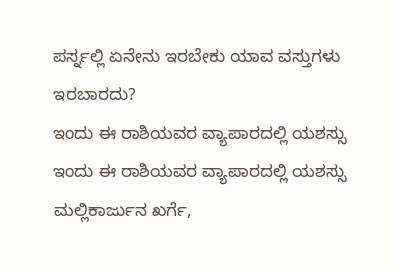ಪರ್ಸ್ನಲ್ಲಿ ಏನೇನು ಇರಬೇಕು ಯಾವ ವಸ್ತುಗಳು ಇರಬಾರದು?
ಇಂದು ಈ ರಾಶಿಯವರ ವ್ಯಾಪಾರದಲ್ಲಿ ಯಶಸ್ಸು
ಇಂದು ಈ ರಾಶಿಯವರ ವ್ಯಾಪಾರದಲ್ಲಿ ಯಶಸ್ಸು
ಮಲ್ಲಿಕಾರ್ಜುನ ಖರ್ಗೆ,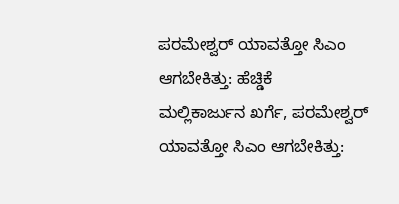ಪರಮೇಶ್ವರ್ ಯಾವತ್ತೋ ಸಿಎಂ ಆಗಬೇಕಿತ್ತು: ಹೆಚ್ಡಿಕೆ
ಮಲ್ಲಿಕಾರ್ಜುನ ಖರ್ಗೆ, ಪರಮೇಶ್ವರ್ ಯಾವತ್ತೋ ಸಿಎಂ ಆಗಬೇಕಿತ್ತು: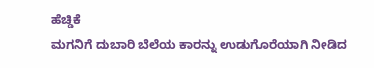ಹೆಚ್ಡಿಕೆ
ಮಗನಿಗೆ ದುಬಾರಿ ಬೆಲೆಯ ಕಾರನ್ನು ಉಡುಗೊರೆಯಾಗಿ ನೀಡಿದ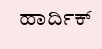ಹಾರ್ದಿಕ್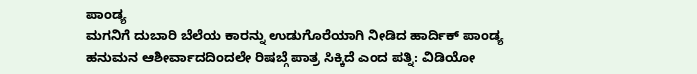ಪಾಂಡ್ಯ
ಮಗನಿಗೆ ದುಬಾರಿ ಬೆಲೆಯ ಕಾರನ್ನು ಉಡುಗೊರೆಯಾಗಿ ನೀಡಿದ ಹಾರ್ದಿಕ್ ಪಾಂಡ್ಯ
ಹನುಮನ ಆಶೀರ್ವಾದದಿಂದಲೇ ರಿಷಬ್ಗೆ ಪಾತ್ರ ಸಿಕ್ಕಿದೆ ಎಂದ ಪತ್ನಿ: ವಿಡಿಯೋ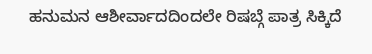ಹನುಮನ ಆಶೀರ್ವಾದದಿಂದಲೇ ರಿಷಬ್ಗೆ ಪಾತ್ರ ಸಿಕ್ಕಿದೆ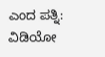ಎಂದ ಪತ್ನಿ: ವಿಡಿಯೋ